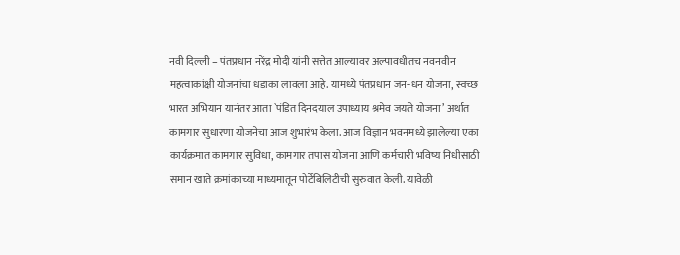नवी दिल्ली – पंतप्रधान नरेंद्र मोदी यांनी सत्तेत आल्यावर अल्पावधीतच नवनवीन महत्वाकांक्षी योजनांचा धडाका लावला आहे. यामध्ये पंतप्रधान जन-धन योजना, स्वच्छ भारत अभियान यानंतर आता `पंडित दिनदयाल उपाध्याय श्रमेव जयते योजना’ अर्थात कामगार सुधारणा योजनेचा आज शुभारंभ केला. आज विज्ञान भवनमध्ये झालेल्या एका कार्यक्रमात कामगार सुविधा, कामगार तपास योजना आणि कर्मचारी भविष्य निधीसाठी समान खाते क्रमांकाच्या माध्यमातून पोर्टेबिलिटीची सुरुवात केली. यावेळी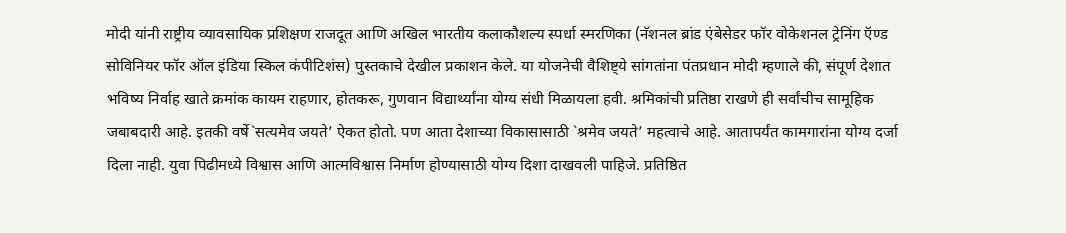मोदी यांनी राष्ट्रीय व्यावसायिक प्रशिक्षण राजदूत आणि अखिल भारतीय कलाकौशल्य स्पर्धा स्मरणिका (नॅशनल ब्रांड एंबेसेडर फॉर वोकेशनल ट्रेनिंग ऍण्ड सोविनियर फॉर ऑल इंडिया स्किल कंपीटिशंस) पुस्तकाचे देखील प्रकाशन केले. या योजनेची वैशिष्ट्ये सांगतांना पंतप्रधान मोदी म्हणाले की, संपूर्ण देशात भविष्य निर्वाह खाते क्रमांक कायम राहणार, होतकरू, गुणवान विद्यार्थ्यांना योग्य संधी मिळायला हवी. श्रमिकांची प्रतिष्ठा राखणे ही सर्वांचीच सामूहिक जबाबदारी आहे. इतकी वर्षे`सत्यमेव जयते’ ऐकत होतो. पण आता देशाच्या विकासासाठी `श्रमेव जयते’ महत्वाचे आहे. आतापर्यंत कामगारांना योग्य दर्जा दिला नाही. युवा पिढीमध्ये विश्वास आणि आत्मविश्वास निर्माण होण्यासाठी योग्य दिशा दाखवली पाहिजे. प्रतिष्ठित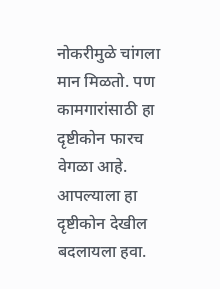नोकरीमुळे चांगला मान मिळतो. पण कामगारांसाठी हा दृष्टीकोन फारच वेगळा आहे. आपल्याला हा दृष्टीकोन देखील बदलायला हवा.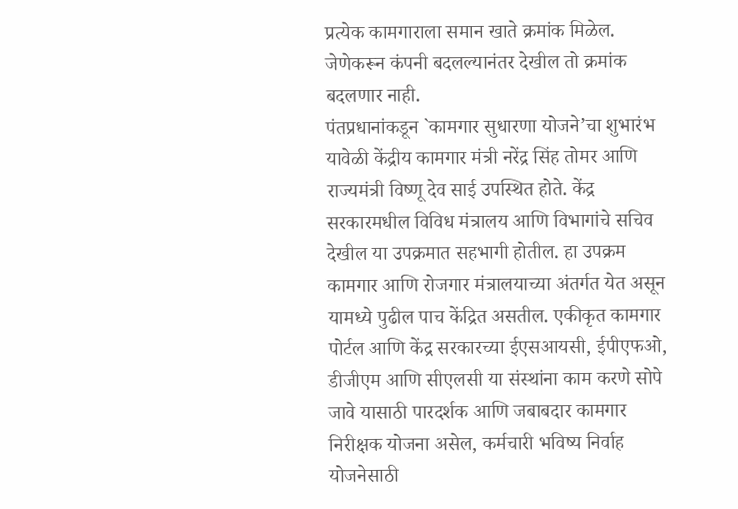प्रत्येक कामगाराला समान खाते क्रमांक मिळेल. जेणेकरून कंपनी बदलल्यानंतर देखील तो क्रमांक बदलणार नाही.
पंतप्रधानांकडून `कामगार सुधारणा योजने’चा शुभारंभ
यावेळी केंद्रीय कामगार मंत्री नरेंद्र सिंह तोमर आणि राज्यमंत्री विष्णू देव साई उपस्थित होते. केंद्र सरकारमधील विविध मंत्रालय आणि विभागांचे सचिव देखील या उपक्रमात सहभागी होतील. हा उपक्रम कामगार आणि रोजगार मंत्रालयाच्या अंतर्गत येत असून यामध्ये पुढील पाच केंद्रित असतील. एकीकृत कामगार पोर्टल आणि केंद्र सरकारच्या ईएसआयसी, ईपीएफओ, डीजीएम आणि सीएलसी या संस्थांना काम करणे सोपे जावे यासाठी पारदर्शक आणि जबाबदार कामगार निरीक्षक योजना असेल, कर्मचारी भविष्य निर्वाह योजनेसाठी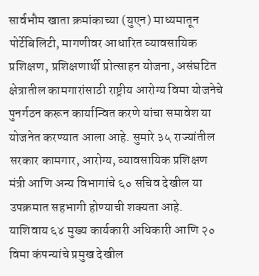सार्वभौम खाता क्रमांकाच्या (युएन) माध्यमातून पोर्टेबिलिटी, मागणीवर आधारित व्यावसायिक प्रशिक्षण, प्रशिक्षणार्थी प्रोत्साहन योजना, असंघटित क्षेत्रातील कामगारांसाठी राष्ट्रीय आरोग्य विमा योजनेचे पुनर्गठन करून कार्यान्वित करणे यांचा समावेश या योजनेत करण्यात आला आहे. सुमारे ३५ राज्यांतील सरकार कामगार, आरोग्य, व्यावसायिक प्रशिक्षण मंत्री आणि अन्य विभागांचे ६० सचिव देखील या उपक्रमात सहभागी होण्याची शक्यता आहे. याशिवाय ६४ मुख्य कार्यकारी अधिकारी आणि २० विमा कंपन्यांचे प्रमुख देखील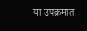या उपक्रमात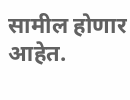सामील होणार आहेत.